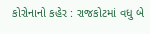કોરોનાનો કહેર : રાજકોટમાં વધુ બે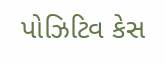પોઝિટિવ કેસ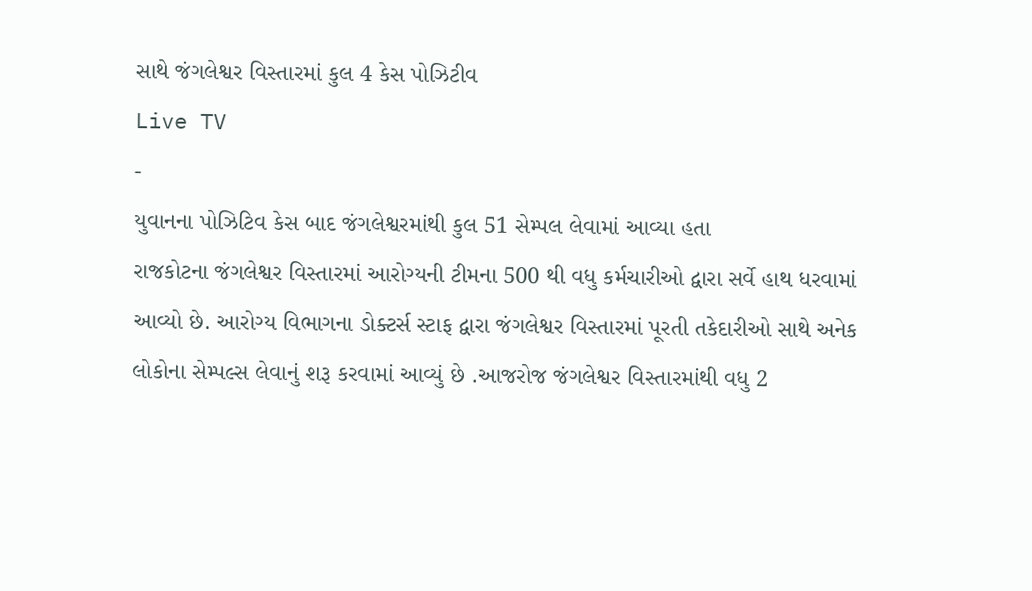સાથે જંગલેશ્વર વિસ્તારમાં કુલ 4 કેસ પોઝિટીવ
Live TV
-
યુવાનના પોઝિટિવ કેસ બાદ જંગલેશ્વરમાંથી કુલ 51 સેમ્પલ લેવામાં આવ્યા હતા
રાજકોટના જંગલેશ્વર વિસ્તારમાં આરોગ્યની ટીમના 500 થી વધુ કર્મચારીઓ દ્વારા સર્વે હાથ ધરવામાં આવ્યો છે. આરોગ્ય વિભાગના ડોક્ટર્સ સ્ટાફ દ્વારા જંગલેશ્વર વિસ્તારમાં પૂરતી તકેદારીઓ સાથે અનેક લોકોના સેમ્પલ્સ લેવાનું શરૂ કરવામાં આવ્યું છે .આજરોજ જંગલેશ્વર વિસ્તારમાંથી વધુ 2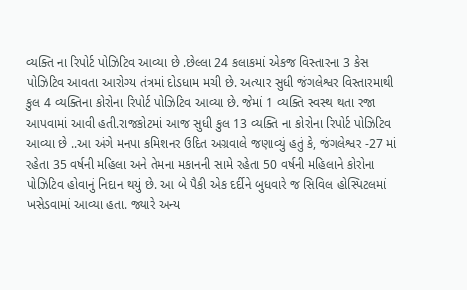વ્યક્તિ ના રિપોર્ટ પોઝિટિવ આવ્યા છે .છેલ્લા 24 કલાકમાં એકજ વિસ્તારના 3 કેસ પોઝિટિવ આવતા આરોગ્ય તંત્રમાં દોડધામ મચી છે. અત્યાર સુધી જંગલેશ્વર વિસ્તારમાથી કુલ 4 વ્યક્તિના કોરોના રિપોર્ટ પોઝિટિવ આવ્યા છે. જેમાં 1 વ્યક્તિ સ્વસ્થ થતા રજા આપવામાં આવી હતી.રાજકોટમાં આજ સુધી કુલ 13 વ્યક્તિ ના કોરોના રિપોર્ટ પોઝિટિવ આવ્યા છે ..આ અંગે મનપા કમિશનર ઉદિત અગ્રવાલે જણાવ્યું હતું કે, જંગલેશ્વર -27 માં રહેતા 35 વર્ષની મહિલા અને તેમના મકાનની સામે રહેતા 50 વર્ષની મહિલાને કોરોના પોઝિટિવ હોવાનું નિદાન થયું છે. આ બે પૈકી એક દર્દીને બુધવારે જ સિવિલ હોસ્પિટલમાં ખસેડવામાં આવ્યા હતા. જ્યારે અન્ય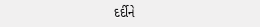દર્દીને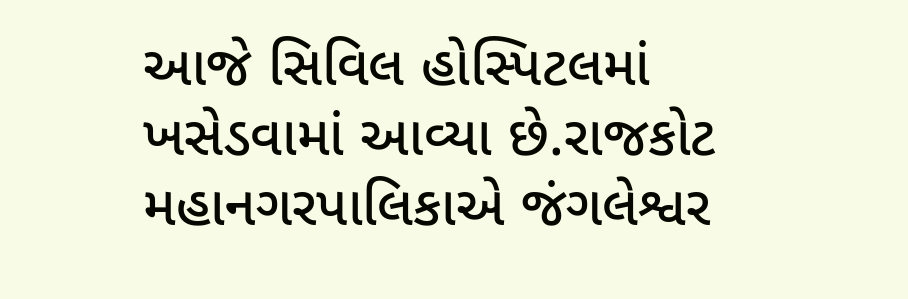આજે સિવિલ હોસ્પિટલમાં ખસેડવામાં આવ્યા છે.રાજકોટ મહાનગરપાલિકાએ જંગલેશ્વર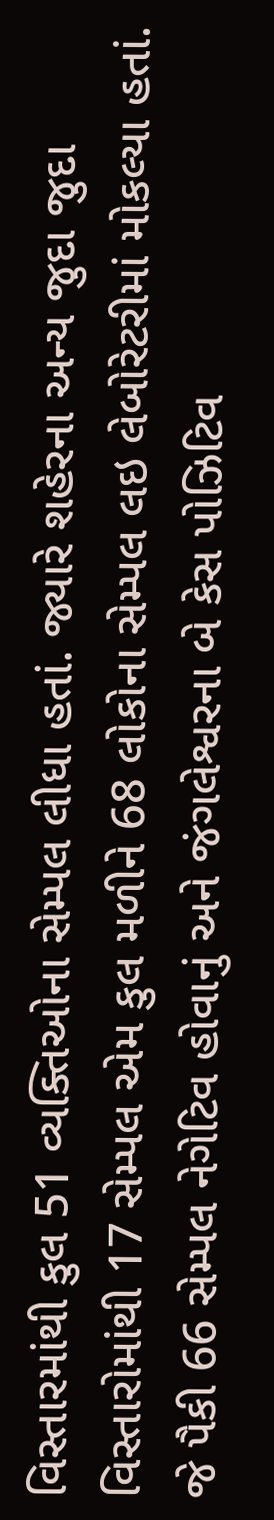વિસ્તારમાંથી કુલ 51 વ્યક્તિઓના સેમ્પલ લીધા હતાં. જ્યારે શહેરના અન્ય જુદા જુદા વિસ્તારોમાંથી 17 સેમ્પલ એમ કુલ મળીને 68 લોકોના સેમ્પલ લઇ લેબોરેટરીમાં મોકલ્યા હતાં. જે પૈકી 66 સેમ્પલ નેગેટિવ હોવાનું અને જંગલેશ્વરના બે કેસ પોઝિટિવ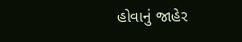હોવાનું જાહેર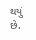થયું છે.